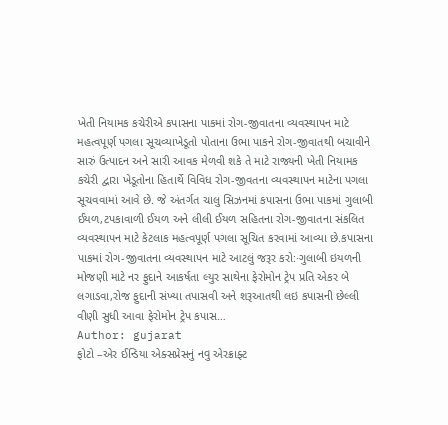ખેતી નિયામક કચેરીએ કપાસના પાકમાં રોગ-જીવાતના વ્યવસ્થાપન માટે મહત્વપૂર્ણ પગલા સૂચવ્યાખેડૂતો પોતાના ઉભા પાકને રોગ-જીવાતથી બચાવીને સારું ઉત્પાદન અને સારી આવક મેળવી શકે તે માટે રાજ્યની ખેતી નિયામક કચેરી દ્વારા ખેડૂતોના હિતાર્થે વિવિધ રોગ-જીવતના વ્યવસ્થાપન માટેના પગલા સૂચવવામાં આવે છે. જે અંતર્ગત ચાલુ સિઝનમાં કપાસના ઉભા પાકમાં ગુલાબી ઈયળ,ટપકાવાળી ઈયળ અને લીલી ઈયળ સહિતના રોગ-જીવાતના સંકલિત વ્યવસ્થાપન માટે કેટલાક મહત્વપૂર્ણ પગલા સૂચિત કરવામાં આવ્યા છે.કપાસના પાકમાં રોગ-જીવાતના વ્યવસ્થાપન માટે આટલું જરૂર કરો:·ગુલાબી ઇયળની મોજણી માટે નર ફુદાને આકર્ષતા લ્યુર સાથેના ફેરોમોન ટ્રેપ પ્રતિ એકર બે લગાડવા,રોજ ફુદાની સંખ્યા તપાસવી અને શરૂઆતથી લઇ કપાસની છેલ્લી વીણી સુધી આવા ફેરોમોન ટ્રેપ કપાસ…
Author: gujarat
ફોટો –એર ઈન્ડિયા એક્સપ્રેસનું નવુ એરક્રાફ્ટ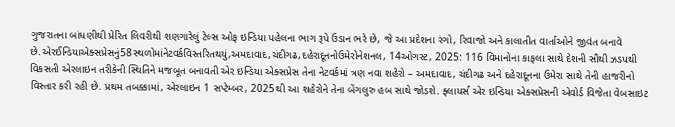ગુજરાતના બાંધણીથી પ્રેરિત લિવરીથી શણગારેલું ટેલ્સ ઓફ ઇન્ડિયા પહેલના ભાગ રૂપે ઉડાન ભરે છે, જે આ પ્રદેશના રંગો, રિવાજો અને કાલાતીત વાર્તાઓને જીવંત બનાવે છે.એરઈન્ડિયાએક્સપ્રેસનું58સ્થળોમાંનેટવર્કવિસ્તરિતથયું,અમદાવાદ,ચંદીગઢ,દહેરાદૂનનોઉમેરોનેશનલ, 14ઓગસ્ટ, 2025: 116 વિમાનોના કાફલા સાથે દેશની સૌથી ઝડપથી વિકસતી એરલાઇન તરીકેની સ્થિતિને મજબૂત બનાવતી એર ઇન્ડિયા એક્સપ્રેસ તેના નેટવર્કમાં ત્રણ નવા શહેરો – અમદાવાદ, ચંદીગઢ અને દહેરાદૂનના ઉમેરા સાથે તેની હાજરીનો વિસ્તાર કરી રહી છે. પ્રથમ તબક્કામાં, એરલાઇન 1 સપ્ટેમ્બર, 2025થી આ શહેરોને તેના બેંગલુરુ હબ સાથે જોડશે. ફ્લાયર્સ એર ઇન્ડિયા એક્સપ્રેસની એવોર્ડ વિજેતા વેબસાઇટ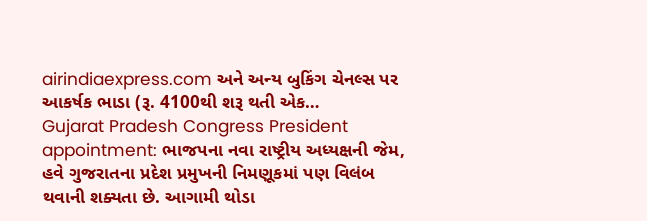airindiaexpress.com અને અન્ય બુકિંગ ચેનલ્સ પર આકર્ષક ભાડા (રૂ. 4100થી શરૂ થતી એક…
Gujarat Pradesh Congress President appointment: ભાજપના નવા રાષ્ટ્રીય અધ્યક્ષની જેમ, હવે ગુજરાતના પ્રદેશ પ્રમુખની નિમણૂકમાં પણ વિલંબ થવાની શક્યતા છે. આગામી થોડા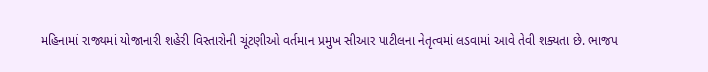મહિનામાં રાજ્યમાં યોજાનારી શહેરી વિસ્તારોની ચૂંટણીઓ વર્તમાન પ્રમુખ સીઆર પાટીલના નેતૃત્વમાં લડવામાં આવે તેવી શક્યતા છે. ભાજપ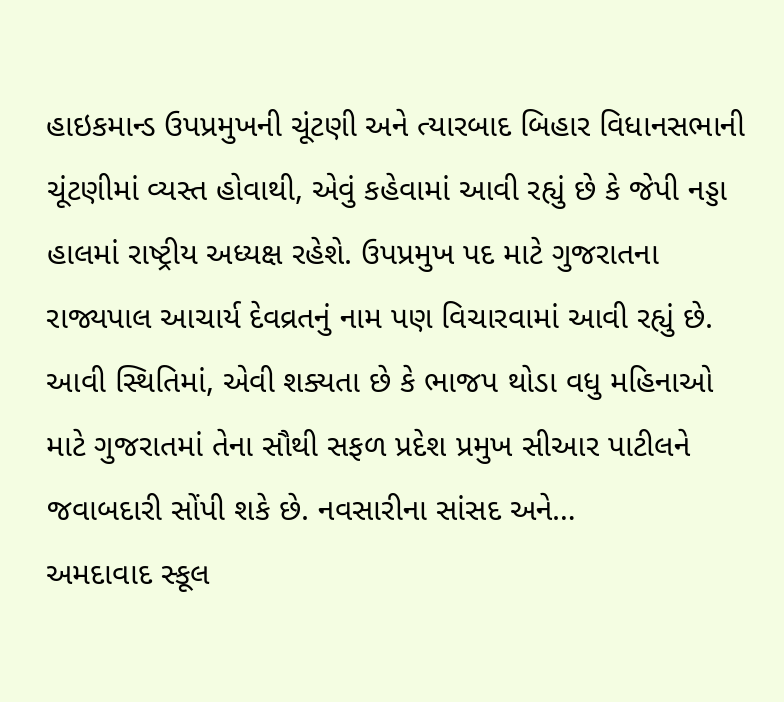હાઇકમાન્ડ ઉપપ્રમુખની ચૂંટણી અને ત્યારબાદ બિહાર વિધાનસભાની ચૂંટણીમાં વ્યસ્ત હોવાથી, એવું કહેવામાં આવી રહ્યું છે કે જેપી નડ્ડા હાલમાં રાષ્ટ્રીય અધ્યક્ષ રહેશે. ઉપપ્રમુખ પદ માટે ગુજરાતના રાજ્યપાલ આચાર્ય દેવવ્રતનું નામ પણ વિચારવામાં આવી રહ્યું છે. આવી સ્થિતિમાં, એવી શક્યતા છે કે ભાજપ થોડા વધુ મહિનાઓ માટે ગુજરાતમાં તેના સૌથી સફળ પ્રદેશ પ્રમુખ સીઆર પાટીલને જવાબદારી સોંપી શકે છે. નવસારીના સાંસદ અને…
અમદાવાદ સ્કૂલ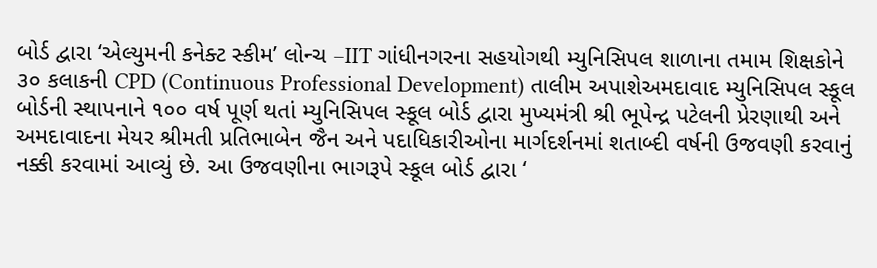બોર્ડ દ્વારા ‘એલ્યુમની કનેક્ટ સ્કીમ’ લોન્ચ –IIT ગાંધીનગરના સહયોગથી મ્યુનિસિપલ શાળાના તમામ શિક્ષકોને ૩૦ કલાકની CPD (Continuous Professional Development) તાલીમ અપાશેઅમદાવાદ મ્યુનિસિપલ સ્કૂલ બોર્ડની સ્થાપનાને ૧૦૦ વર્ષ પૂર્ણ થતાં મ્યુનિસિપલ સ્કૂલ બોર્ડ દ્વારા મુખ્યમંત્રી શ્રી ભૂપેન્દ્ર પટેલની પ્રેરણાથી અને અમદાવાદના મેયર શ્રીમતી પ્રતિભાબેન જૈન અને પદાધિકારીઓના માર્ગદર્શનમાં શતાબ્દી વર્ષની ઉજવણી કરવાનું નક્કી કરવામાં આવ્યું છે. આ ઉજવણીના ભાગરૂપે સ્કૂલ બોર્ડ દ્વારા ‘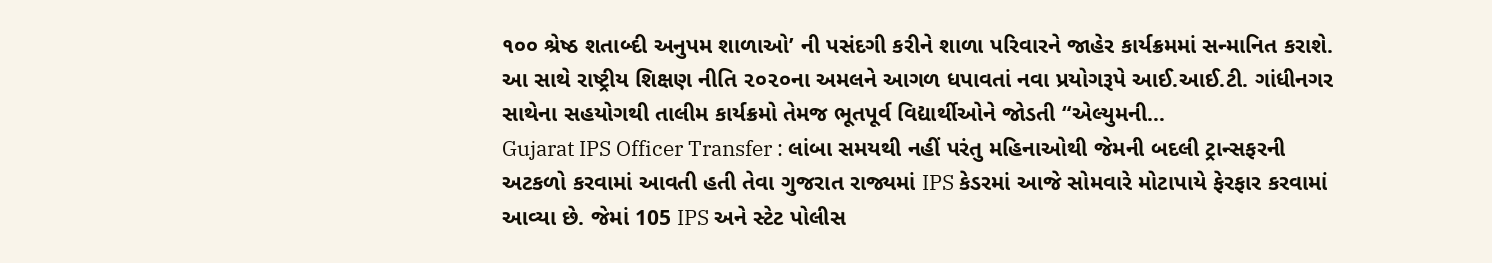૧૦૦ શ્રેષ્ઠ શતાબ્દી અનુપમ શાળાઓ’ ની પસંદગી કરીને શાળા પરિવારને જાહેર કાર્યક્રમમાં સન્માનિત કરાશે. આ સાથે રાષ્ટ્રીય શિક્ષણ નીતિ ૨૦૨૦ના અમલને આગળ ધપાવતાં નવા પ્રયોગરૂપે આઈ.આઈ.ટી. ગાંધીનગર સાથેના સહયોગથી તાલીમ કાર્યક્રમો તેમજ ભૂતપૂર્વ વિદ્યાર્થીઓને જોડતી “એલ્યુમની…
Gujarat IPS Officer Transfer : લાંબા સમયથી નહીં પરંતુ મહિનાઓથી જેમની બદલી ટ્રાન્સફરની અટકળો કરવામાં આવતી હતી તેવા ગુજરાત રાજ્યમાં IPS કેડરમાં આજે સોમવારે મોટાપાયે ફેરફાર કરવામાં આવ્યા છે. જેમાં 105 IPS અને સ્ટેટ પોલીસ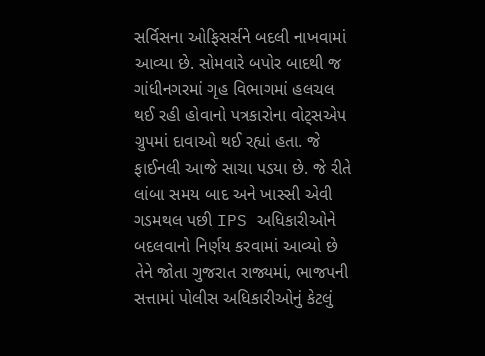સર્વિસના ઓફિસર્સને બદલી નાખવામાં આવ્યા છે. સોમવારે બપોર બાદથી જ ગાંધીનગરમાં ગૃહ વિભાગમાં હલચલ થઈ રહી હોવાનો પત્રકારોના વોટ્સએપ ગ્રુપમાં દાવાઓ થઈ રહ્યાં હતા. જે ફાઈનલી આજે સાચા પડયા છે. જે રીતે લાંબા સમય બાદ અને ખાસ્સી એવી ગડમથલ પછી IPS અધિકારીઓને બદલવાનો નિર્ણય કરવામાં આવ્યો છે તેને જોતા ગુજરાત રાજ્યમાં, ભાજપની સત્તામાં પોલીસ અધિકારીઓનું કેટલું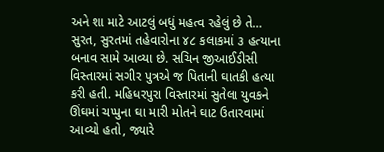અને શા માટે આટલું બધું મહત્વ રહેલું છે તે…
સુરત, સુરતમાં તહેવારોના ૪૮ કલાકમાં ૩ હત્યાના બનાવ સામે આવ્યા છે. સચિન જીઆઈડીસી વિસ્તારમાં સગીર પુત્રએ જ પિતાની ઘાતકી હત્યા કરી હતી. મહિધરપુરા વિસ્તારમાં સુતેલા યુવકને ઊંઘમાં ચપ્પુના ઘા મારી મોતને ઘાટ ઉતારવામાં આવ્યો હતો, જ્યારે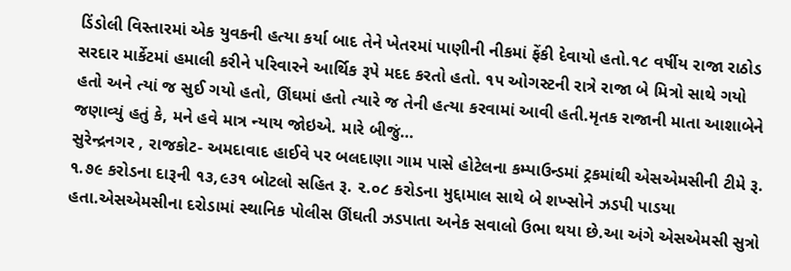ડિંડોલી વિસ્તારમાં એક યુવકની હત્યા કર્યા બાદ તેને ખેતરમાં પાણીની નીકમાં ફેંકી દેવાયો હતો.૧૮ વર્ષીય રાજા રાઠોડ સરદાર માર્કેટમાં હમાલી કરીને પરિવારને આર્થિક રૂપે મદદ કરતો હતો. ૧૫ ઓગસ્ટની રાત્રે રાજા બે મિત્રો સાથે ગયો હતો અને ત્યાં જ સુઈ ગયો હતો, ઊંઘમાં હતો ત્યારે જ તેની હત્યા કરવામાં આવી હતી.મૃતક રાજાની માતા આશાબેને જણાવ્યું હતું કે, મને હવે માત્ર ન્યાય જોઇએ. મારે બીજું…
સુરેન્દ્રનગર , રાજકોટ- અમદાવાદ હાઈવે પર બલદાણા ગામ પાસે હોટેલના કમ્પાઉન્ડમાં ટ્રકમાંથી એસએમસીની ટીમે રૂ. ૧.૭૯ કરોડના દારૂની ૧૩,૯૩૧ બોટલો સહિત રૂ. ૨.૦૮ કરોડના મુદ્દામાલ સાથે બે શખ્સોને ઝડપી પાડયા હતા.એસએમસીના દરોડામાં સ્થાનિક પોલીસ ઊંઘતી ઝડપાતા અનેક સવાલો ઉભા થયા છે.આ અંગે એસએમસી સુત્રો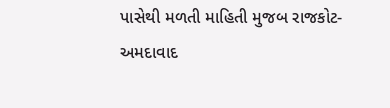પાસેથી મળતી માહિતી મુજબ રાજકોટ-અમદાવાદ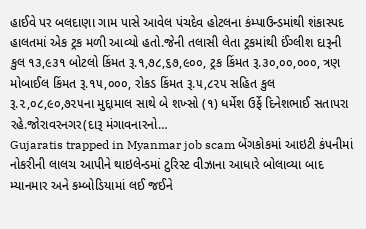હાઈવે પર બલદાણા ગામ પાસે આવેલ પંચદેવ હોટલના કંમ્પાઉન્ડમાંથી શંકાસ્પદ હાલતમાં એક ટ્રક મળી આવ્યો હતો.જેની તલાસી લેતા ટ્રકમાંથી ઈંગ્લીશ દારૂની કુલ ૧૩,૯૩૧ બોટલો કિંમત રૂ.૧,૭૮,૬૭,૯૦૦, ટ્રક કિંમત રૂ.૩૦,૦૦,૦૦૦, ત્રણ મોબાઈલ કિંમત રૂ.૧૫,૦૦૦, રોકડ કિંમત રૂ.૫,૮૨૫ સહિત કુલ રૂ.૨,૦૮,૯૦,૭૨૫ના મુદ્દામાલ સાથે બે શખ્સો (૧) ધર્મેશ ઉર્ફે દિનેશભાઈ સતાપરા રહે.જોરાવરનગર(દારૂ મંગાવનારનો…
Gujaratis trapped in Myanmar job scam બેંગકોકમાં આઇટી કંપનીમાં નોકરીની લાલચ આપીને થાઇલેન્ડમાં ટુરિસ્ટ વીઝાના આધારે બોલાવ્યા બાદ મ્યાનમાર અને કમ્બોડિયામાં લઈ જઈને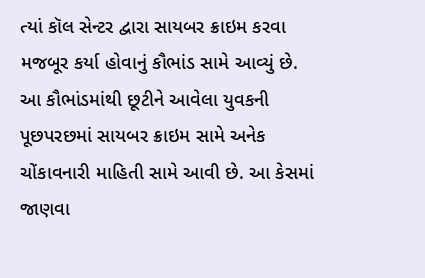ત્યાં કૉલ સેન્ટર દ્વારા સાયબર ક્રાઇમ કરવા મજબૂર કર્યા હોવાનું કૌભાંડ સામે આવ્યું છે. આ કૌભાંડમાંથી છૂટીને આવેલા યુવકની પૂછપરછમાં સાયબર ક્રાઇમ સામે અનેક ચોંકાવનારી માહિતી સામે આવી છે. આ કેસમાં જાણવા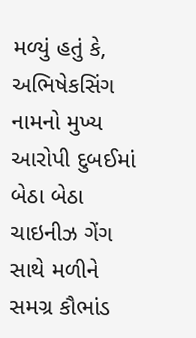મળ્યું હતું કે, અભિષેકસિંગ નામનો મુખ્ય આરોપી દુબઈમાં બેઠા બેઠા ચાઇનીઝ ગેંગ સાથે મળીને સમગ્ર કૌભાંડ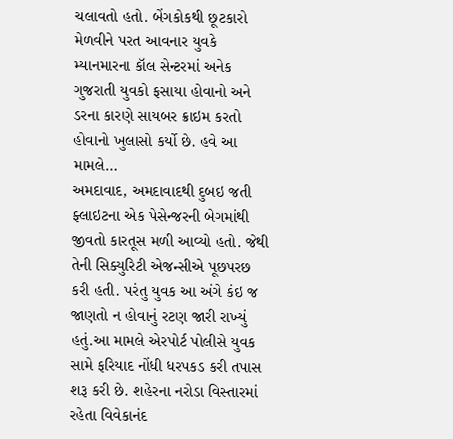ચલાવતો હતો. બેંગકોકથી છૂટકારો મેળવીને પરત આવનાર યુવકે મ્યાનમારના કૉલ સેન્ટરમાં અનેક ગુજરાતી યુવકો ફસાયા હોવાનો અને ડરના કારણે સાયબર ક્રાઇમ કરતો હોવાનો ખુલાસો કર્યો છે. હવે આ મામલે…
અમદાવાદ, અમદાવાદથી દુબઇ જતી ફ્લાઇટના એક પેસેન્જરની બેગમાંથી જીવતો કારતૂસ મળી આવ્યો હતો. જેથી તેની સિક્યુરિટી એજન્સીએ પૂછપરછ કરી હતી. પરંતુ યુવક આ અંગે કંઇ જ જાણતો ન હોવાનું રટણ જારી રાખ્યું હતું.આ મામલે એરપોર્ટ પોલીસે યુવક સામે ફરિયાદ નોંધી ધરપકડ કરી તપાસ શરૂ કરી છે. શહેરના નરોડા વિસ્તારમાં રહેતા વિવેકાનંદ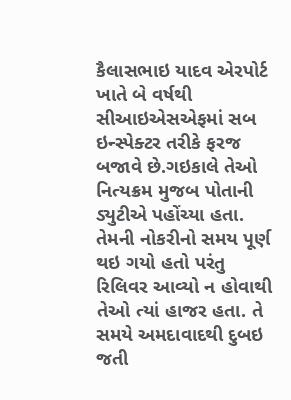કૈલાસભાઇ યાદવ એરપોર્ટ ખાતે બે વર્ષથી સીઆઇએસએફમાં સબ ઇન્સ્પેક્ટર તરીકે ફરજ બજાવે છે.ગઇકાલે તેઓ નિત્યક્રમ મુજબ પોતાની ડ્યુટીએ પહોંચ્યા હતા. તેમની નોકરીનો સમય પૂર્ણ થઇ ગયો હતો પરંતુ રિલિવર આવ્યો ન હોવાથી તેઓ ત્યાં હાજર હતા. તે સમયે અમદાવાદથી દુબઇ જતી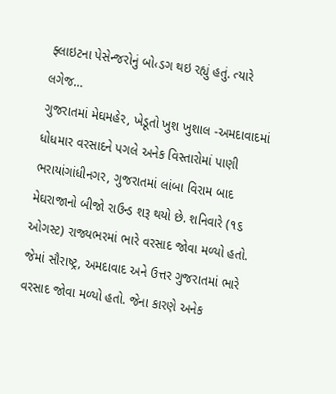ફ્લાઇટના પેસેન્જરોનું બો‹ડગ થઇ રહ્યું હતું. ત્યારે લગેજ…
ગુજરાતમાં મેઘમહેર, ખેડૂતો ખુશ ખુશાલ -અમદાવાદમાં ધોધમાર વરસાદને પગલે અનેક વિસ્તારોમાં પાણી ભરાયાંગાંધીનગર, ગુજરાતમાં લાંબા વિરામ બાદ મેઘરાજાનો બીજો રાઉન્ડ શરૂ થયો છે. શનિવારે (૧૬ ઓગસ્ટ) રાજ્યભરમાં ભારે વરસાદ જોવા મળ્યો હતો. જેમાં સૌરાષ્ટ્ર, અમદાવાદ અને ઉત્તર ગુજરાતમાં ભારે વરસાદ જોવા મળ્યો હતો. જેના કારણે અનેક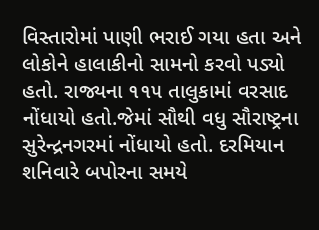વિસ્તારોમાં પાણી ભરાઈ ગયા હતા અને લોકોને હાલાકીનો સામનો કરવો પડ્યો હતો. રાજ્યના ૧૧૫ તાલુકામાં વરસાદ નોંધાયો હતો.જેમાં સૌથી વધુ સૌરાષ્ટ્રના સુરેન્દ્રનગરમાં નોંધાયો હતો. દરમિયાન શનિવારે બપોરના સમયે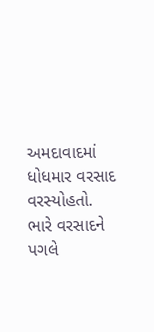અમદાવાદમાં ધોધમાર વરસાદ વરસ્યોહતો. ભારે વરસાદને પગલે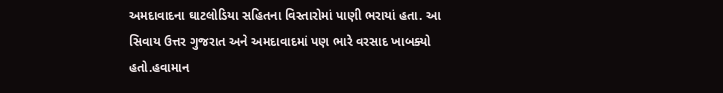અમદાવાદના ઘાટલોડિયા સહિતના વિસ્તારોમાં પાણી ભરાયાં હતા. આ સિવાય ઉત્તર ગુજરાત અને અમદાવાદમાં પણ ભારે વરસાદ ખાબક્યો હતો.હવામાન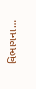વિભાગના…